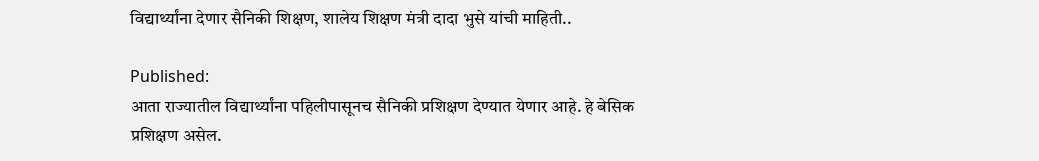विद्यार्थ्यांना देणार सैनिकी शिक्षण, शालेय शिक्षण मंत्री दादा भुसे यांची माहिती..

Published:
आता राज्यातील विद्यार्थ्यांना पहिलीपासूनच सैनिकी प्रशिक्षण देण्यात येणार आहे. हे बेसिक प्रशिक्षण असेल.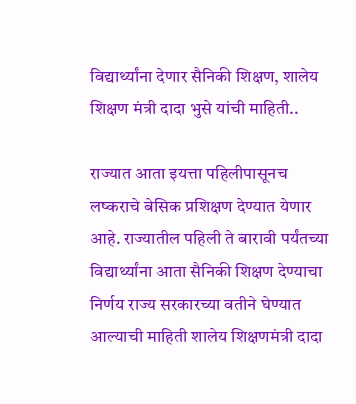विद्यार्थ्यांना देणार सैनिकी शिक्षण, शालेय शिक्षण मंत्री दादा भुसे यांची माहिती..

राज्यात आता इयत्ता पहिलीपासूनच लष्कराचे बेसिक प्रशिक्षण देण्यात येणार आहे. राज्यातील पहिली ते बारावी पर्यंतच्या विद्यार्थ्यांना आता सैनिकी शिक्षण देण्याचा निर्णय राज्य सरकारच्या वतीने घेण्यात आल्याची माहिती शालेय शिक्षणमंत्री दादा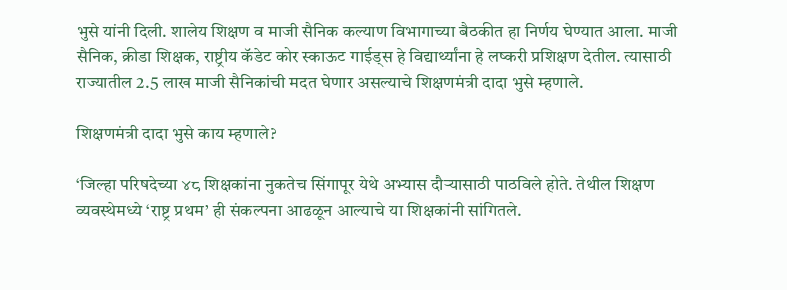भुसे यांनी दिली. शालेय शिक्षण व माजी सैनिक कल्याण विभागाच्या बैठकीत हा निर्णय घेण्यात आला. माजी सैनिक, क्रीडा शिक्षक, राष्ट्रीय कॅडेट कोर स्काऊट गाईड्स हे विद्यार्थ्यांना हे लष्करी प्रशिक्षण देतील. त्यासाठी राज्यातील 2.5 लाख माजी सैनिकांची मदत घेणार असल्याचे शिक्षणमंत्री दादा भुसे म्हणाले.

शिक्षणमंत्री दादा भुसे काय म्हणाले?

‘जिल्हा परिषदेच्या ४८ शिक्षकांना नुकतेच सिंगापूर येथे अभ्यास दौऱ्यासाठी पाठविले होते. तेथील शिक्षण व्यवस्थेमध्ये ‘राष्ट्र प्रथम’ ही संकल्पना आढळून आल्याचे या शिक्षकांनी सांगितले.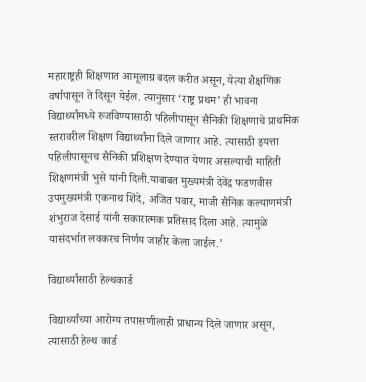महाराष्ट्रही शिक्षणात आमूलाग्र बदल करीत असून, येत्या शैक्षणिक वर्षापासून ते दिसून येईल. त्यानुसार ‘राष्ट्र प्रथम’ ही भावना विद्यार्थ्यांमध्ये रुजविण्यासाठी पहिलीपासून सैनिकी शिक्षणाचे प्राथमिक स्तरावरील शिक्षण विद्यार्थ्यांना दिले जाणार आहे. त्यासाठी इयत्ता पहिलीपासूनच सैनिकी प्रशिक्षण देण्यात येणार असल्याची माहिती शिक्षणमंत्री भुसे यांनी दिली.याबाबत मुख्यमंत्री देवेंद्र फडणवीस उपमुख्यमंत्री एकनाथ शिंदे, अजित पवार, माजी सैनिक कल्याणमंत्री शंभुराज देसाई यांनी सकारात्मक प्रतिसाद दिला आहे. त्यामुळे यासंदर्भात लवकरच निर्णय जाहीर केला जाईल.’

विद्यार्थ्यांसाठी हेल्थकार्ड

विद्यार्थ्यांच्या आरोग्य तपासणीलाही प्राधान्य दिले जाणार असून, त्यासाठी हेल्थ कार्ड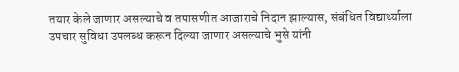तयार केले जाणार असल्याचे व तपासणीत आजाराचे निदान झाल्यास, संबंधित विद्यार्थ्याला उपचार सुविधा उपलब्ध करून दिल्या जाणार असल्याचे भुसे यांनी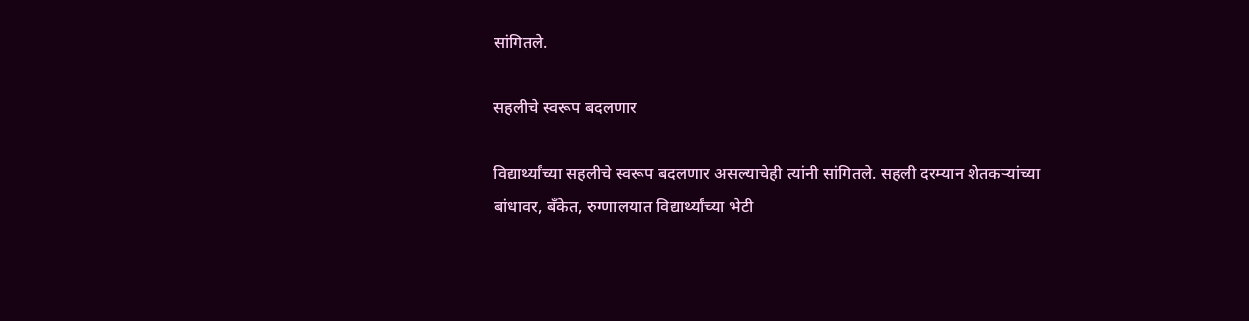सांगितले.

सहलीचे स्वरूप बदलणार

विद्यार्थ्यांच्या सहलीचे स्वरूप बदलणार असल्याचेही त्यांनी सांगितले. सहली दरम्यान शेतकऱ्यांच्या बांधावर, बँकेत, रुग्णालयात विद्यार्थ्यांच्या भेटी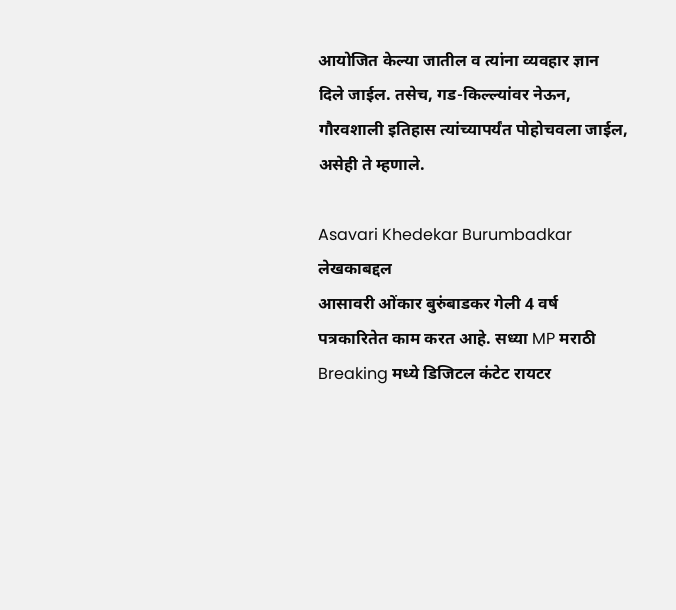आयोजित केल्या जातील व त्यांना व्यवहार ज्ञान दिले जाईल. तसेच, गड-किल्ल्यांवर नेऊन, गौरवशाली इतिहास त्यांच्यापर्यंत पोहोचवला जाईल, असेही ते म्हणाले.

Asavari Khedekar Burumbadkar
लेखकाबद्दल
आसावरी ओंकार बुरुंबाडकर गेली 4 वर्ष पत्रकारितेत काम करत आहे. सध्या MP मराठी Breaking मध्ये डिजिटल कंटेट रायटर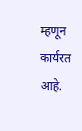म्हणून कार्यरत आहे.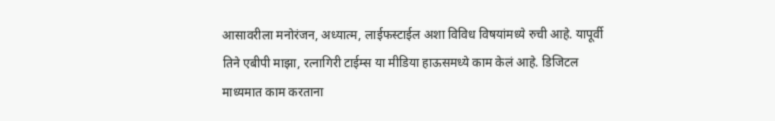आसावरीला मनोरंजन, अध्यात्म, लाईफस्टाईल अशा विविध विषयांमध्ये रुची आहे. यापूर्वी तिने एबीपी माझा, रत्नागिरी टाईम्स या मीडिया हाऊसमध्ये काम केलं आहे. डिजिटल माध्यमात काम करताना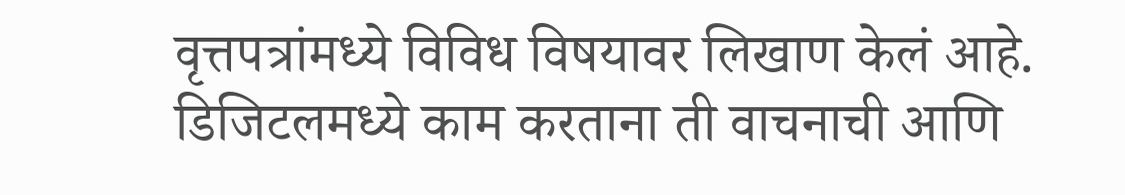वृत्तपत्रांमध्ये विविध विषयावर लिखाण केलं आहे. डिजिटलमध्ये काम करताना ती वाचनाची आणि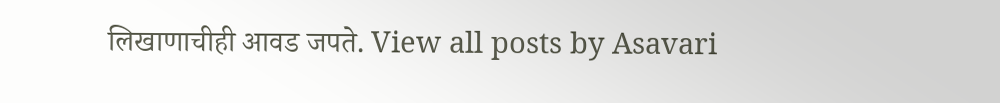लिखाणाचीही आवड जपते. View all posts by Asavari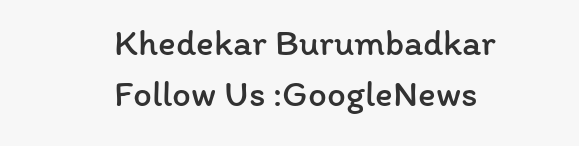Khedekar Burumbadkar
Follow Us :GoogleNews